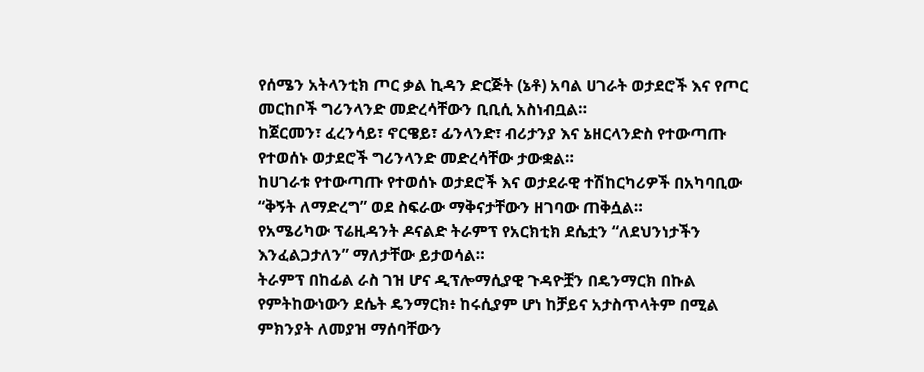የሰሜን አትላንቲክ ጦር ቃል ኪዳን ድርጅት (ኔቶ) አባል ሀገራት ወታደሮች እና የጦር መርከቦች ግሪንላንድ መድረሳቸውን ቢቢሲ አስነብቧል።
ከጀርመን፣ ፈረንሳይ፣ ኖርዌይ፣ ፊንላንድ፣ ብሪታንያ እና ኔዘርላንድስ የተውጣጡ የተወሰኑ ወታደሮች ግሪንላንድ መድረሳቸው ታውቋል።
ከሀገራቱ የተውጣጡ የተወሰኑ ወታደሮች እና ወታደራዊ ተሽከርካሪዎች በአካባቢው “ቅኝት ለማድረግ” ወደ ስፍራው ማቅናታቸውን ዘገባው ጠቅሷል።
የአሜሪካው ፕሬዚዳንት ዶናልድ ትራምፕ የአርክቲክ ደሴቷን “ለደህንነታችን እንፈልጋታለን” ማለታቸው ይታወሳል።
ትራምፕ በከፊል ራስ ገዝ ሆና ዲፕሎማሲያዊ ጉዳዮቿን በዴንማርክ በኩል የምትከውነውን ደሴት ዴንማርክ፥ ከሩሲያም ሆነ ከቻይና አታስጥላትም በሚል ምክንያት ለመያዝ ማሰባቸውን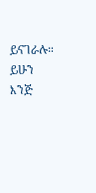ይናገራሉ።
ይሁን እንጅ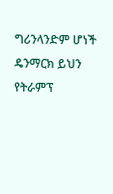ግሪንላንድም ሆነች ዴንማርክ ይህን የትራምፕ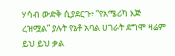ሃሳብ ውድቅ ሲያደርጉ፥ “የአሜሪካ እጅ ረዝሟል” ያሉት የኔቶ አባል ሀገራት ደግሞ ዛሬም ይህ ይህ ቃል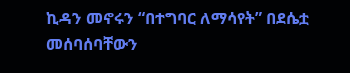ኪዳን መኖሩን “በተግባር ለማሳየት” በደሴቷ መሰባሰባቸውን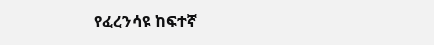የፈረንሳዩ ከፍተኛ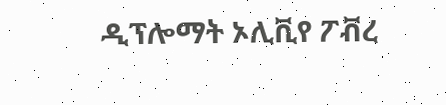ዲፕሎማት ኦሊቪየ ፖቭረ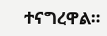ተናግረዋል።